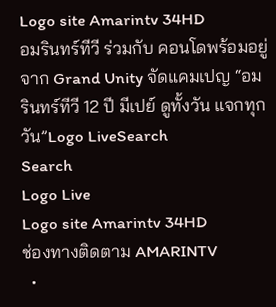Logo site Amarintv 34HD
อมรินทร์ทีวี ร่วมกับ คอนโดพร้อมอยู่จาก Grand Unity จัดแคมเปญ “อมรินทร์ทีวี 12 ปี มีเปย์ ดูทั้งวัน แจกทุกวัน”Logo LiveSearch
Search
Logo Live
Logo site Amarintv 34HD
ช่องทางติดตาม AMARINTV
  •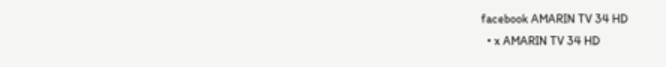facebook AMARIN TV 34 HD
  • x AMARIN TV 34 HD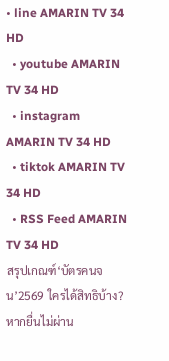• line AMARIN TV 34 HD
  • youtube AMARIN TV 34 HD
  • instagram AMARIN TV 34 HD
  • tiktok AMARIN TV 34 HD
  • RSS Feed AMARIN TV 34 HD
สรุปเกณฑ์‘บัตรคนจน’2569 ใครได้สิทธิบ้าง? หากยื่นไม่ผ่าน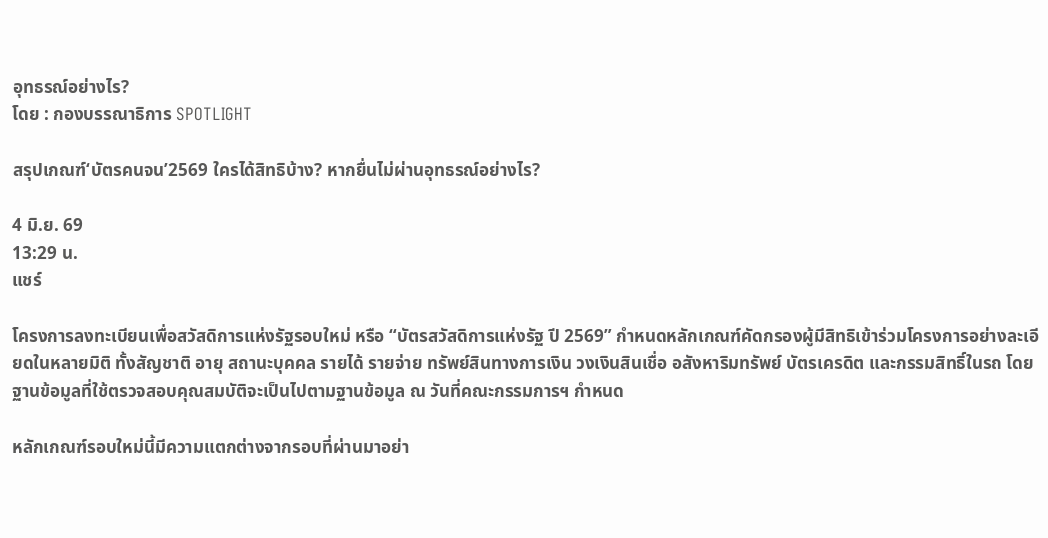อุทธรณ์อย่างไร?
โดย : กองบรรณาธิการ SPOTLIGHT

สรุปเกณฑ์‘บัตรคนจน’2569 ใครได้สิทธิบ้าง? หากยื่นไม่ผ่านอุทธรณ์อย่างไร?

4 มิ.ย. 69
13:29 น.
แชร์

โครงการลงทะเบียนเพื่อสวัสดิการแห่งรัฐรอบใหม่ หรือ “บัตรสวัสดิการแห่งรัฐ ปี 2569” กำหนดหลักเกณฑ์คัดกรองผู้มีสิทธิเข้าร่วมโครงการอย่างละเอียดในหลายมิติ ทั้งสัญชาติ อายุ สถานะบุคคล รายได้ รายจ่าย ทรัพย์สินทางการเงิน วงเงินสินเชื่อ อสังหาริมทรัพย์ บัตรเครดิต และกรรมสิทธิ์ในรถ โดยฐานข้อมูลที่ใช้ตรวจสอบคุณสมบัติจะเป็นไปตามฐานข้อมูล ณ วันที่คณะกรรมการฯ กำหนด

หลักเกณฑ์รอบใหม่นี้มีความแตกต่างจากรอบที่ผ่านมาอย่า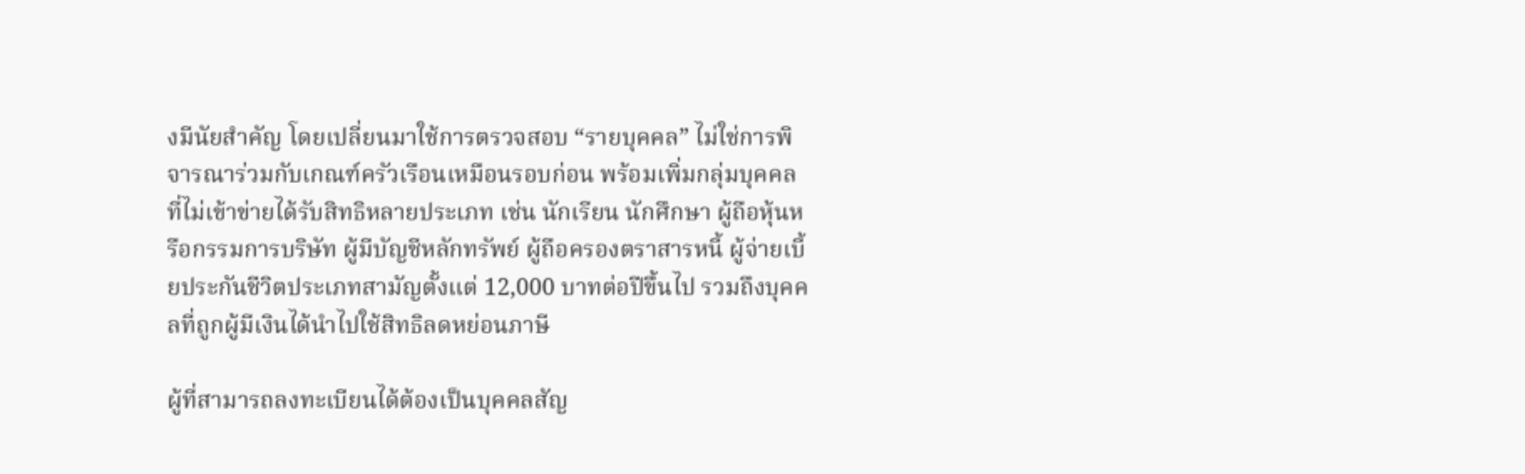งมีนัยสำคัญ โดยเปลี่ยนมาใช้การตรวจสอบ “รายบุคคล” ไม่ใช่การพิจารณาร่วมกับเกณฑ์ครัวเรือนเหมือนรอบก่อน พร้อมเพิ่มกลุ่มบุคคลที่ไม่เข้าข่ายได้รับสิทธิหลายประเภท เช่น นักเรียน นักศึกษา ผู้ถือหุ้นหรือกรรมการบริษัท ผู้มีบัญชีหลักทรัพย์ ผู้ถือครองตราสารหนี้ ผู้จ่ายเบี้ยประกันชีวิตประเภทสามัญตั้งแต่ 12,000 บาทต่อปีขึ้นไป รวมถึงบุคคลที่ถูกผู้มีเงินได้นำไปใช้สิทธิลดหย่อนภาษี

ผู้ที่สามารถลงทะเบียนได้ต้องเป็นบุคคลสัญ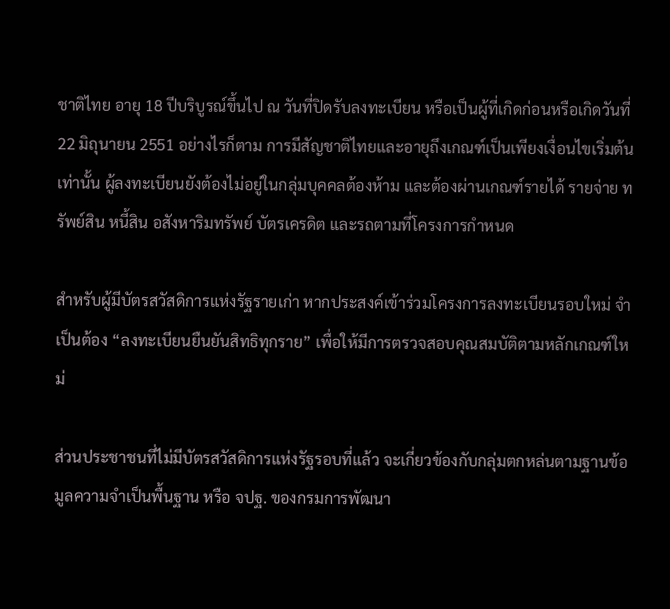ชาติไทย อายุ 18 ปีบริบูรณ์ขึ้นไป ณ วันที่ปิดรับลงทะเบียน หรือเป็นผู้ที่เกิดก่อนหรือเกิดวันที่ 22 มิถุนายน 2551 อย่างไรก็ตาม การมีสัญชาติไทยและอายุถึงเกณฑ์เป็นเพียงเงื่อนไขเริ่มต้นเท่านั้น ผู้ลงทะเบียนยังต้องไม่อยู่ในกลุ่มบุคคลต้องห้าม และต้องผ่านเกณฑ์รายได้ รายจ่าย ทรัพย์สิน หนี้สิน อสังหาริมทรัพย์ บัตรเครดิต และรถตามที่โครงการกำหนด

สำหรับผู้มีบัตรสวัสดิการแห่งรัฐรายเก่า หากประสงค์เข้าร่วมโครงการลงทะเบียนรอบใหม่ จำเป็นต้อง “ลงทะเบียนยืนยันสิทธิทุกราย” เพื่อให้มีการตรวจสอบคุณสมบัติตามหลักเกณฑ์ใหม่

ส่วนประชาชนที่ไม่มีบัตรสวัสดิการแห่งรัฐรอบที่แล้ว จะเกี่ยวข้องกับกลุ่มตกหล่นตามฐานข้อมูลความจำเป็นพื้นฐาน หรือ จปฐ. ของกรมการพัฒนา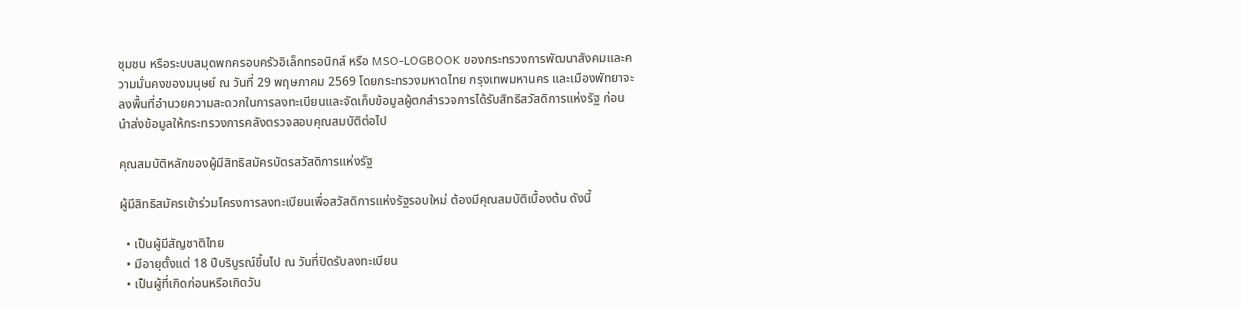ชุมชน หรือระบบสมุดพกครอบครัวอิเล็กทรอนิกส์ หรือ MSO-LOGBOOK ของกระทรวงการพัฒนาสังคมและความมั่นคงของมนุษย์ ณ วันที่ 29 พฤษภาคม 2569 โดยกระทรวงมหาดไทย กรุงเทพมหานคร และเมืองพัทยาจะลงพื้นที่อำนวยความสะดวกในการลงทะเบียนและจัดเก็บข้อมูลผู้ตกสำรวจการได้รับสิทธิสวัสดิการแห่งรัฐ ก่อนนำส่งข้อมูลให้กระทรวงการคลังตรวจสอบคุณสมบัติต่อไป

คุณสมบัติหลักของผู้มีสิทธิสมัครบัตรสวัสดิการแห่งรัฐ

ผู้มีสิทธิสมัครเข้าร่วมโครงการลงทะเบียนเพื่อสวัสดิการแห่งรัฐรอบใหม่ ต้องมีคุณสมบัติเบื้องต้น ดังนี้

  • เป็นผู้มีสัญชาติไทย
  • มีอายุตั้งแต่ 18 ปีบริบูรณ์ขึ้นไป ณ วันที่ปิดรับลงทะเบียน
  • เป็นผู้ที่เกิดก่อนหรือเกิดวัน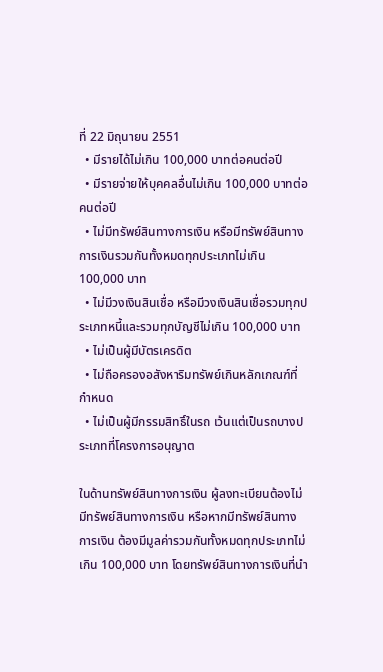ที่ 22 มิถุนายน 2551
  • มีรายได้ไม่เกิน 100,000 บาทต่อคนต่อปี
  • มีรายจ่ายให้บุคคลอื่นไม่เกิน 100,000 บาทต่อคนต่อปี
  • ไม่มีทรัพย์สินทางการเงิน หรือมีทรัพย์สินทางการเงินรวมกันทั้งหมดทุกประเภทไม่เกิน 100,000 บาท
  • ไม่มีวงเงินสินเชื่อ หรือมีวงเงินสินเชื่อรวมทุกประเภทหนี้และรวมทุกบัญชีไม่เกิน 100,000 บาท
  • ไม่เป็นผู้มีบัตรเครดิต
  • ไม่ถือครองอสังหาริมทรัพย์เกินหลักเกณฑ์ที่กำหนด
  • ไม่เป็นผู้มีกรรมสิทธิ์ในรถ เว้นแต่เป็นรถบางประเภทที่โครงการอนุญาต

ในด้านทรัพย์สินทางการเงิน ผู้ลงทะเบียนต้องไม่มีทรัพย์สินทางการเงิน หรือหากมีทรัพย์สินทางการเงิน ต้องมีมูลค่ารวมกันทั้งหมดทุกประเภทไม่เกิน 100,000 บาท โดยทรัพย์สินทางการเงินที่นำ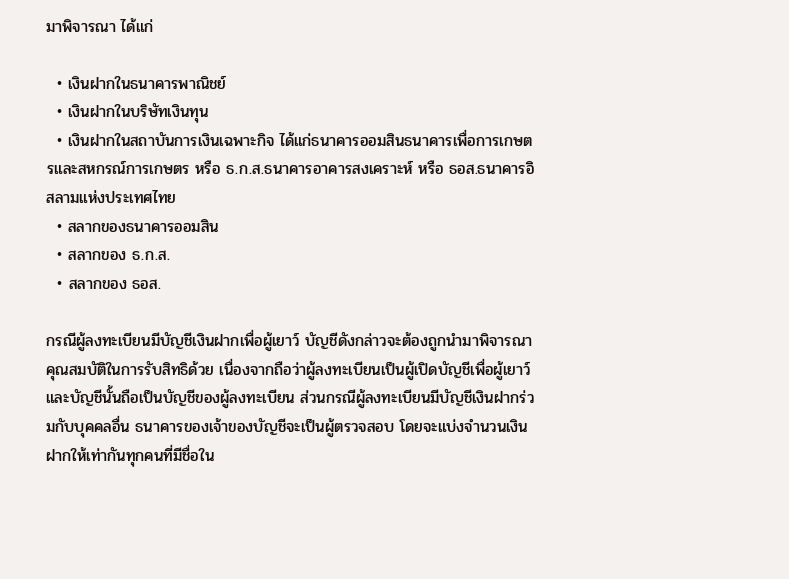มาพิจารณา ได้แก่

  • เงินฝากในธนาคารพาณิชย์
  • เงินฝากในบริษัทเงินทุน
  • เงินฝากในสถาบันการเงินเฉพาะกิจ ได้แก่ธนาคารออมสินธนาคารเพื่อการเกษตรและสหกรณ์การเกษตร หรือ ธ.ก.ส.ธนาคารอาคารสงเคราะห์ หรือ ธอส.ธนาคารอิสลามแห่งประเทศไทย
  • สลากของธนาคารออมสิน
  • สลากของ ธ.ก.ส.
  • สลากของ ธอส.

กรณีผู้ลงทะเบียนมีบัญชีเงินฝากเพื่อผู้เยาว์ บัญชีดังกล่าวจะต้องถูกนำมาพิจารณาคุณสมบัติในการรับสิทธิด้วย เนื่องจากถือว่าผู้ลงทะเบียนเป็นผู้เปิดบัญชีเพื่อผู้เยาว์ และบัญชีนั้นถือเป็นบัญชีของผู้ลงทะเบียน ส่วนกรณีผู้ลงทะเบียนมีบัญชีเงินฝากร่วมกับบุคคลอื่น ธนาคารของเจ้าของบัญชีจะเป็นผู้ตรวจสอบ โดยจะแบ่งจำนวนเงินฝากให้เท่ากันทุกคนที่มีชื่อใน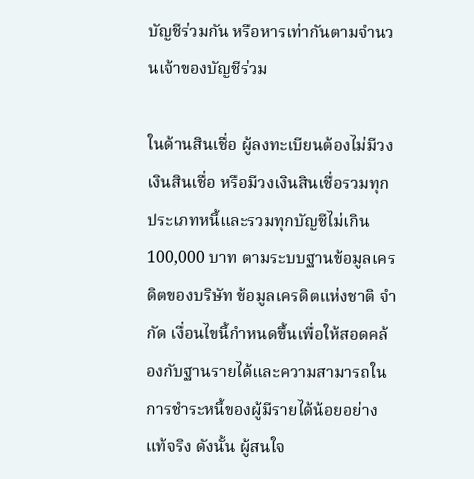บัญชีร่วมกัน หรือหารเท่ากันตามจำนวนเจ้าของบัญชีร่วม

ในด้านสินเชื่อ ผู้ลงทะเบียนต้องไม่มีวงเงินสินเชื่อ หรือมีวงเงินสินเชื่อรวมทุกประเภทหนี้และรวมทุกบัญชีไม่เกิน 100,000 บาท ตามระบบฐานข้อมูลเครดิตของบริษัท ข้อมูลเครดิตแห่งชาติ จำกัด เงื่อนไขนี้กำหนดขึ้นเพื่อให้สอดคล้องกับฐานรายได้และความสามารถในการชำระหนี้ของผู้มีรายได้น้อยอย่างแท้จริง ดังนั้น ผู้สนใจ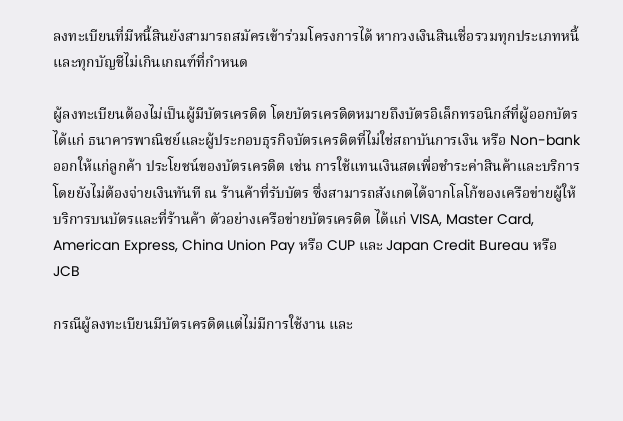ลงทะเบียนที่มีหนี้สินยังสามารถสมัครเข้าร่วมโครงการได้ หากวงเงินสินเชื่อรวมทุกประเภทหนี้และทุกบัญชีไม่เกินเกณฑ์ที่กำหนด

ผู้ลงทะเบียนต้องไม่เป็นผู้มีบัตรเครดิต โดยบัตรเครดิตหมายถึงบัตรอิเล็กทรอนิกส์ที่ผู้ออกบัตร ได้แก่ ธนาคารพาณิชย์และผู้ประกอบธุรกิจบัตรเครดิตที่ไม่ใช่สถาบันการเงิน หรือ Non-bank ออกให้แก่ลูกค้า ประโยชน์ของบัตรเครดิต เช่น การใช้แทนเงินสดเพื่อชำระค่าสินค้าและบริการโดยยังไม่ต้องจ่ายเงินทันที ณ ร้านค้าที่รับบัตร ซึ่งสามารถสังเกตได้จากโลโก้ของเครือข่ายผู้ให้บริการบนบัตรและที่ร้านค้า ตัวอย่างเครือข่ายบัตรเครดิต ได้แก่ VISA, Master Card, American Express, China Union Pay หรือ CUP และ Japan Credit Bureau หรือ JCB

กรณีผู้ลงทะเบียนมีบัตรเครดิตแต่ไม่มีการใช้งาน และ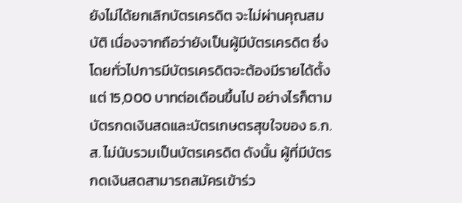ยังไม่ได้ยกเลิกบัตรเครดิต จะไม่ผ่านคุณสมบัติ เนื่องจากถือว่ายังเป็นผู้มีบัตรเครดิต ซึ่งโดยทั่วไปการมีบัตรเครดิตจะต้องมีรายได้ตั้งแต่ 15,000 บาทต่อเดือนขึ้นไป อย่างไรก็ตาม บัตรกดเงินสดและบัตรเกษตรสุขใจของ ธ.ก.ส. ไม่นับรวมเป็นบัตรเครดิต ดังนั้น ผู้ที่มีบัตรกดเงินสดสามารถสมัครเข้าร่ว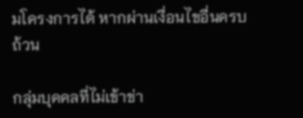มโครงการได้ หากผ่านเงื่อนไขอื่นครบถ้วน

กลุ่มบุคคลที่ไม่เข้าข่า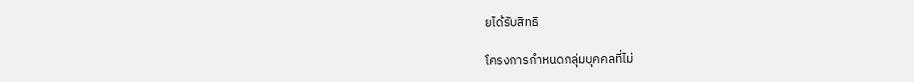ยได้รับสิทธิ

โครงการกำหนดกลุ่มบุคคลที่ไม่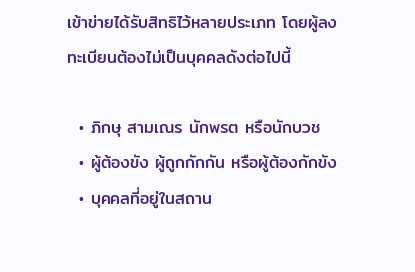เข้าข่ายได้รับสิทธิไว้หลายประเภท โดยผู้ลงทะเบียนต้องไม่เป็นบุคคลดังต่อไปนี้

  • ภิกษุ สามเณร นักพรต หรือนักบวช
  • ผู้ต้องขัง ผู้ถูกกักกัน หรือผู้ต้องกักขัง
  • บุคคลที่อยู่ในสถาน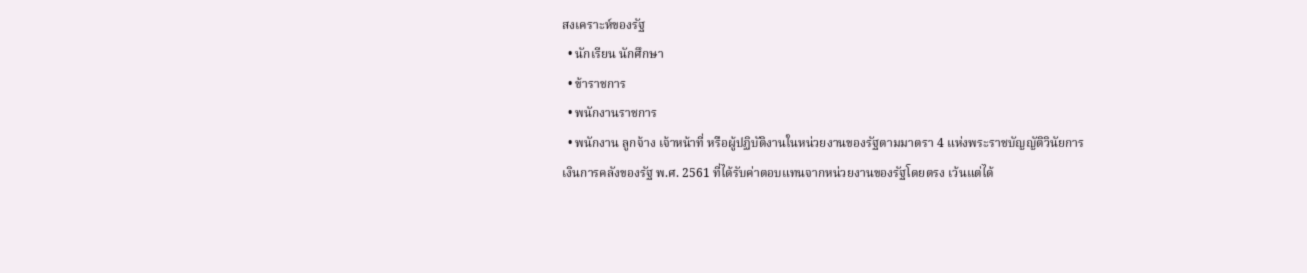สงเคราะห์ของรัฐ
  • นักเรียน นักศึกษา
  • ข้าราชการ
  • พนักงานราชการ
  • พนักงาน ลูกจ้าง เจ้าหน้าที่ หรือผู้ปฏิบัติงานในหน่วยงานของรัฐตามมาตรา 4 แห่งพระราชบัญญัติวินัยการเงินการคลังของรัฐ พ.ศ. 2561 ที่ได้รับค่าตอบแทนจากหน่วยงานของรัฐโดยตรง เว้นแต่ได้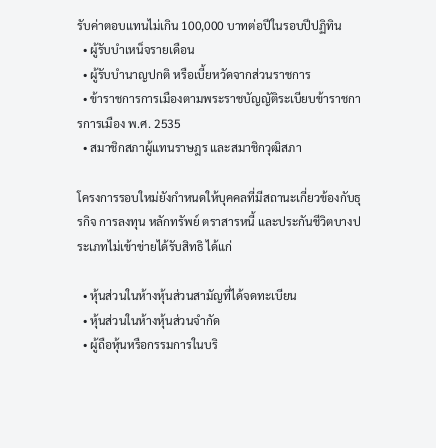รับค่าตอบแทนไม่เกิน 100,000 บาทต่อปีในรอบปีปฏิทิน
  • ผู้รับบำเหน็จรายเดือน
  • ผู้รับบำนาญปกติ หรือเบี้ยหวัดจากส่วนราชการ
  • ข้าราชการการเมืองตามพระราชบัญญัติระเบียบข้าราชการการเมือง พ.ศ. 2535
  • สมาชิกสภาผู้แทนราษฎร และสมาชิกวุฒิสภา

โครงการรอบใหม่ยังกำหนดให้บุคคลที่มีสถานะเกี่ยวข้องกับธุรกิจ การลงทุน หลักทรัพย์ ตราสารหนี้ และประกันชีวิตบางประเภทไม่เข้าข่ายได้รับสิทธิ ได้แก่

  • หุ้นส่วนในห้างหุ้นส่วนสามัญที่ได้จดทะเบียน
  • หุ้นส่วนในห้างหุ้นส่วนจำกัด
  • ผู้ถือหุ้นหรือกรรมการในบริ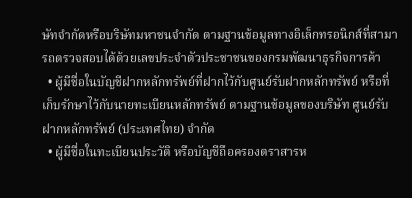ษัทจำกัดหรือบริษัทมหาชนจำกัด ตามฐานข้อมูลทางอิเล็กทรอนิกส์ที่สามารถตรวจสอบได้ด้วยเลขประจำตัวประชาชนของกรมพัฒนาธุรกิจการค้า
  • ผู้มีชื่อในบัญชีฝากหลักทรัพย์ที่ฝากไว้กับศูนย์รับฝากหลักทรัพย์ หรือที่เก็บรักษาไว้กับนายทะเบียนหลักทรัพย์ ตามฐานข้อมูลของบริษัท ศูนย์รับฝากหลักทรัพย์ (ประเทศไทย) จำกัด
  • ผู้มีชื่อในทะเบียนประวัติ หรือบัญชีถือครองตราสารห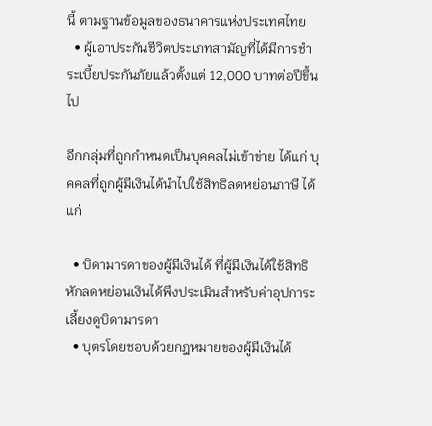นี้ ตามฐานข้อมูลของธนาคารแห่งประเทศไทย
  • ผู้เอาประกันชีวิตประเภทสามัญที่ได้มีการชำระเบี้ยประกันภัยแล้วตั้งแต่ 12,000 บาทต่อปีขึ้นไป

อีกกลุ่มที่ถูกกำหนดเป็นบุคคลไม่เข้าข่าย ได้แก่ บุคคลที่ถูกผู้มีเงินได้นำไปใช้สิทธิลดหย่อนภาษี ได้แก่

  • บิดามารดาของผู้มีเงินได้ ที่ผู้มีเงินได้ใช้สิทธิหักลดหย่อนเงินได้พึงประเมินสำหรับค่าอุปการะเลี้ยงดูบิดามารดา
  • บุตรโดยชอบด้วยกฎหมายของผู้มีเงินได้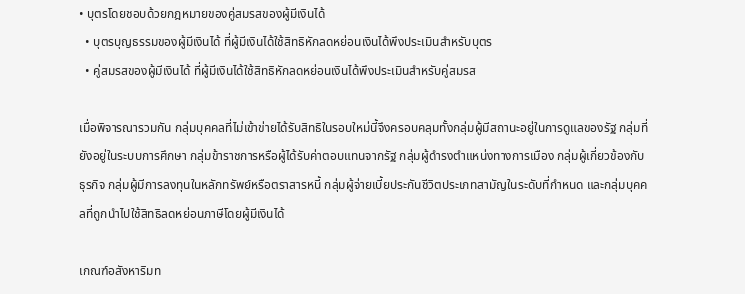• บุตรโดยชอบด้วยกฎหมายของคู่สมรสของผู้มีเงินได้
  • บุตรบุญธรรมของผู้มีเงินได้ ที่ผู้มีเงินได้ใช้สิทธิหักลดหย่อนเงินได้พึงประเมินสำหรับบุตร
  • คู่สมรสของผู้มีเงินได้ ที่ผู้มีเงินได้ใช้สิทธิหักลดหย่อนเงินได้พึงประเมินสำหรับคู่สมรส

เมื่อพิจารณารวมกัน กลุ่มบุคคลที่ไม่เข้าข่ายได้รับสิทธิในรอบใหม่นี้จึงครอบคลุมทั้งกลุ่มผู้มีสถานะอยู่ในการดูแลของรัฐ กลุ่มที่ยังอยู่ในระบบการศึกษา กลุ่มข้าราชการหรือผู้ได้รับค่าตอบแทนจากรัฐ กลุ่มผู้ดำรงตำแหน่งทางการเมือง กลุ่มผู้เกี่ยวข้องกับธุรกิจ กลุ่มผู้มีการลงทุนในหลักทรัพย์หรือตราสารหนี้ กลุ่มผู้จ่ายเบี้ยประกันชีวิตประเภทสามัญในระดับที่กำหนด และกลุ่มบุคคลที่ถูกนำไปใช้สิทธิลดหย่อนภาษีโดยผู้มีเงินได้

เกณฑ์อสังหาริมท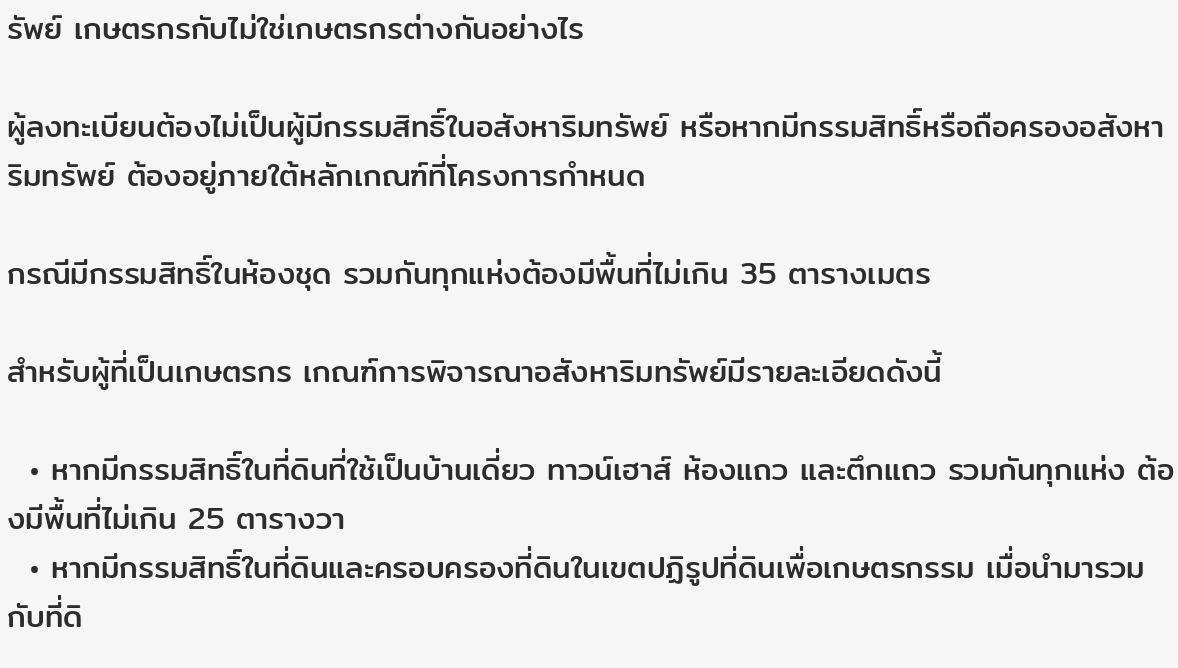รัพย์ เกษตรกรกับไม่ใช่เกษตรกรต่างกันอย่างไร

ผู้ลงทะเบียนต้องไม่เป็นผู้มีกรรมสิทธิ์ในอสังหาริมทรัพย์ หรือหากมีกรรมสิทธิ์หรือถือครองอสังหาริมทรัพย์ ต้องอยู่ภายใต้หลักเกณฑ์ที่โครงการกำหนด

กรณีมีกรรมสิทธิ์ในห้องชุด รวมกันทุกแห่งต้องมีพื้นที่ไม่เกิน 35 ตารางเมตร

สำหรับผู้ที่เป็นเกษตรกร เกณฑ์การพิจารณาอสังหาริมทรัพย์มีรายละเอียดดังนี้

  • หากมีกรรมสิทธิ์ในที่ดินที่ใช้เป็นบ้านเดี่ยว ทาวน์เฮาส์ ห้องแถว และตึกแถว รวมกันทุกแห่ง ต้องมีพื้นที่ไม่เกิน 25 ตารางวา
  • หากมีกรรมสิทธิ์ในที่ดินและครอบครองที่ดินในเขตปฏิรูปที่ดินเพื่อเกษตรกรรม เมื่อนำมารวมกับที่ดิ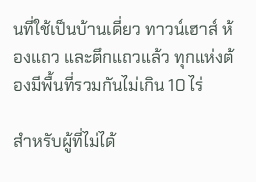นที่ใช้เป็นบ้านเดี่ยว ทาวน์เฮาส์ ห้องแถว และตึกแถวแล้ว ทุกแห่งต้องมีพื้นที่รวมกันไม่เกิน 10 ไร่

สำหรับผู้ที่ไม่ได้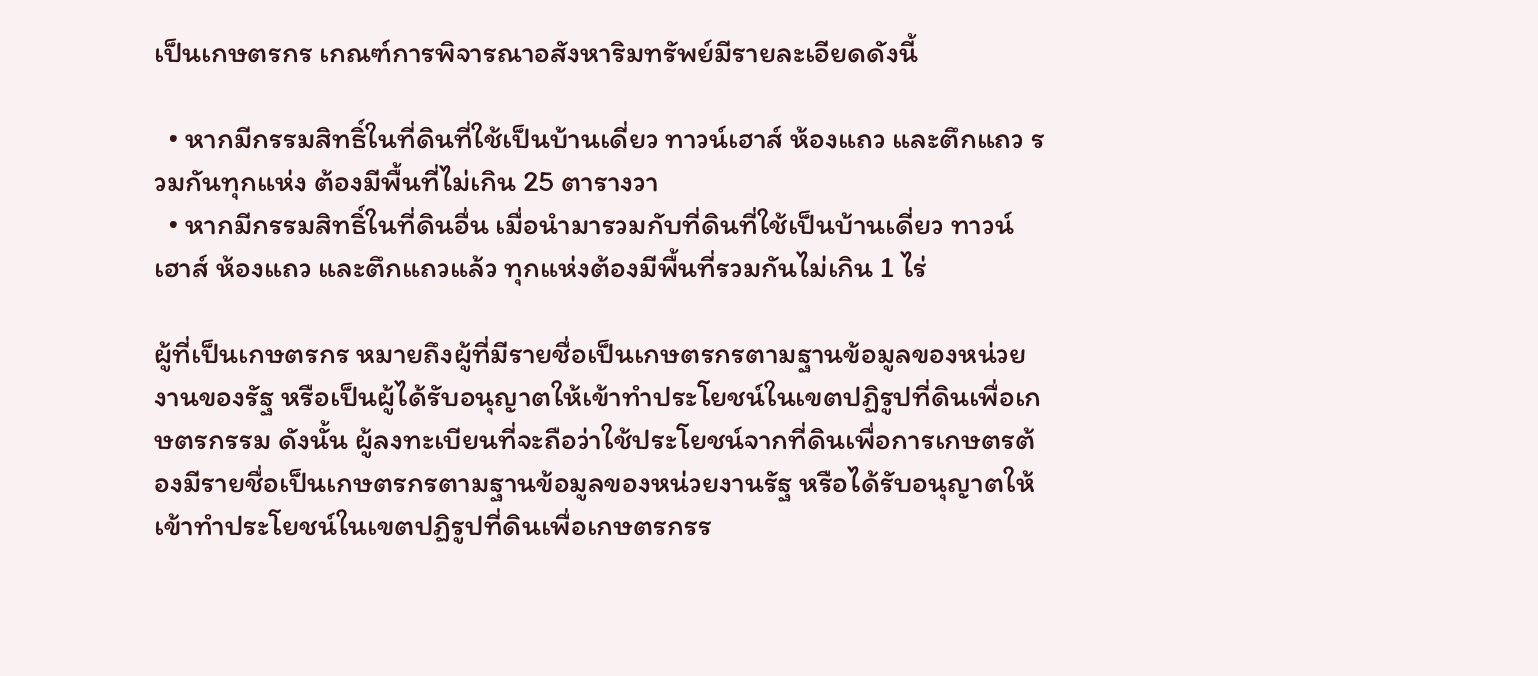เป็นเกษตรกร เกณฑ์การพิจารณาอสังหาริมทรัพย์มีรายละเอียดดังนี้

  • หากมีกรรมสิทธิ์ในที่ดินที่ใช้เป็นบ้านเดี่ยว ทาวน์เฮาส์ ห้องแถว และตึกแถว รวมกันทุกแห่ง ต้องมีพื้นที่ไม่เกิน 25 ตารางวา
  • หากมีกรรมสิทธิ์ในที่ดินอื่น เมื่อนำมารวมกับที่ดินที่ใช้เป็นบ้านเดี่ยว ทาวน์เฮาส์ ห้องแถว และตึกแถวแล้ว ทุกแห่งต้องมีพื้นที่รวมกันไม่เกิน 1 ไร่

ผู้ที่เป็นเกษตรกร หมายถึงผู้ที่มีรายชื่อเป็นเกษตรกรตามฐานข้อมูลของหน่วยงานของรัฐ หรือเป็นผู้ได้รับอนุญาตให้เข้าทำประโยชน์ในเขตปฏิรูปที่ดินเพื่อเกษตรกรรม ดังนั้น ผู้ลงทะเบียนที่จะถือว่าใช้ประโยชน์จากที่ดินเพื่อการเกษตรต้องมีรายชื่อเป็นเกษตรกรตามฐานข้อมูลของหน่วยงานรัฐ หรือได้รับอนุญาตให้เข้าทำประโยชน์ในเขตปฏิรูปที่ดินเพื่อเกษตรกรร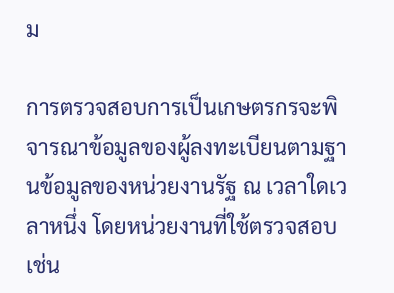ม

การตรวจสอบการเป็นเกษตรกรจะพิจารณาข้อมูลของผู้ลงทะเบียนตามฐานข้อมูลของหน่วยงานรัฐ ณ เวลาใดเวลาหนึ่ง โดยหน่วยงานที่ใช้ตรวจสอบ เช่น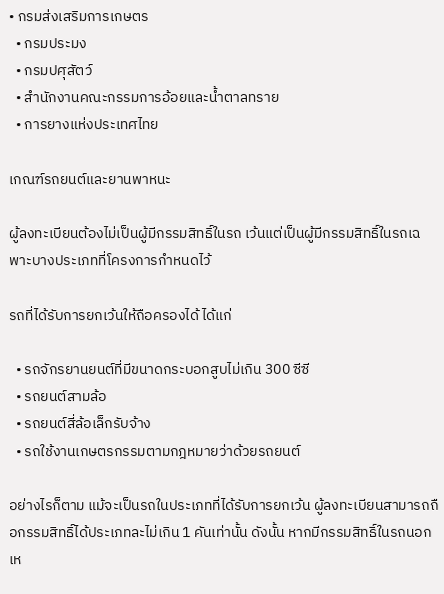• กรมส่งเสริมการเกษตร
  • กรมประมง
  • กรมปศุสัตว์
  • สำนักงานคณะกรรมการอ้อยและน้ำตาลทราย
  • การยางแห่งประเทศไทย

เกณฑ์รถยนต์และยานพาหนะ

ผู้ลงทะเบียนต้องไม่เป็นผู้มีกรรมสิทธิ์ในรถ เว้นแต่เป็นผู้มีกรรมสิทธิ์ในรถเฉพาะบางประเภทที่โครงการกำหนดไว้

รถที่ได้รับการยกเว้นให้ถือครองได้ ได้แก่

  • รถจักรยานยนต์ที่มีขนาดกระบอกสูบไม่เกิน 300 ซีซี
  • รถยนต์สามล้อ
  • รถยนต์สี่ล้อเล็กรับจ้าง
  • รถใช้งานเกษตรกรรมตามกฎหมายว่าด้วยรถยนต์

อย่างไรก็ตาม แม้จะเป็นรถในประเภทที่ได้รับการยกเว้น ผู้ลงทะเบียนสามารถถือกรรมสิทธิ์ได้ประเภทละไม่เกิน 1 คันเท่านั้น ดังนั้น หากมีกรรมสิทธิ์ในรถนอกเห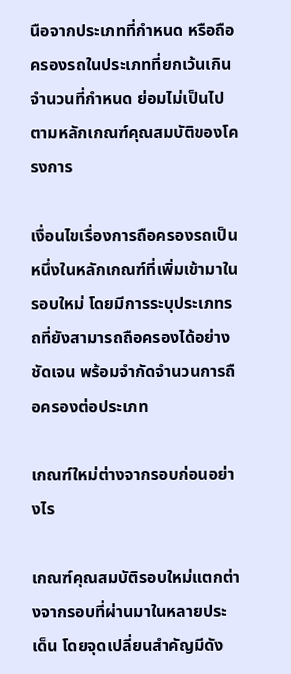นือจากประเภทที่กำหนด หรือถือครองรถในประเภทที่ยกเว้นเกินจำนวนที่กำหนด ย่อมไม่เป็นไปตามหลักเกณฑ์คุณสมบัติของโครงการ

เงื่อนไขเรื่องการถือครองรถเป็นหนึ่งในหลักเกณฑ์ที่เพิ่มเข้ามาในรอบใหม่ โดยมีการระบุประเภทรถที่ยังสามารถถือครองได้อย่างชัดเจน พร้อมจำกัดจำนวนการถือครองต่อประเภท

เกณฑ์ใหม่ต่างจากรอบก่อนอย่างไร

เกณฑ์คุณสมบัติรอบใหม่แตกต่างจากรอบที่ผ่านมาในหลายประเด็น โดยจุดเปลี่ยนสำคัญมีดัง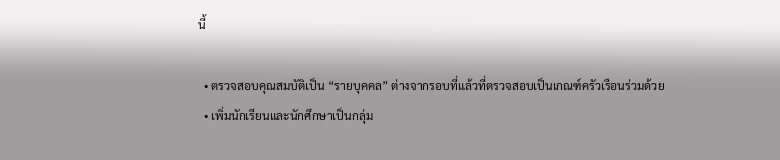นี้

  • ตรวจสอบคุณสมบัติเป็น “รายบุคคล” ต่างจากรอบที่แล้วที่ตรวจสอบเป็นเกณฑ์ครัวเรือนร่วมด้วย
  • เพิ่มนักเรียนและนักศึกษาเป็นกลุ่ม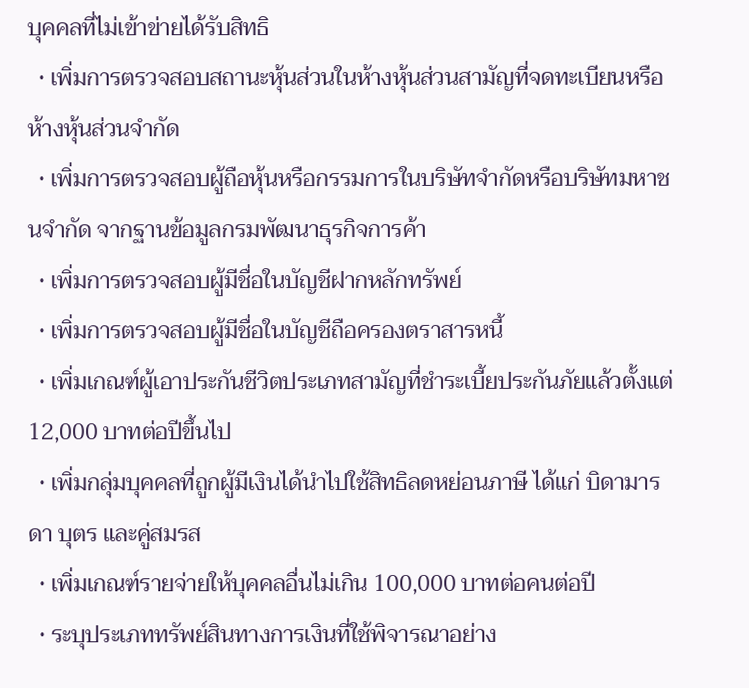บุคคลที่ไม่เข้าข่ายได้รับสิทธิ
  • เพิ่มการตรวจสอบสถานะหุ้นส่วนในห้างหุ้นส่วนสามัญที่จดทะเบียนหรือห้างหุ้นส่วนจำกัด
  • เพิ่มการตรวจสอบผู้ถือหุ้นหรือกรรมการในบริษัทจำกัดหรือบริษัทมหาชนจำกัด จากฐานข้อมูลกรมพัฒนาธุรกิจการค้า
  • เพิ่มการตรวจสอบผู้มีชื่อในบัญชีฝากหลักทรัพย์
  • เพิ่มการตรวจสอบผู้มีชื่อในบัญชีถือครองตราสารหนี้
  • เพิ่มเกณฑ์ผู้เอาประกันชีวิตประเภทสามัญที่ชำระเบี้ยประกันภัยแล้วตั้งแต่ 12,000 บาทต่อปีขึ้นไป
  • เพิ่มกลุ่มบุคคลที่ถูกผู้มีเงินได้นำไปใช้สิทธิลดหย่อนภาษี ได้แก่ บิดามารดา บุตร และคู่สมรส
  • เพิ่มเกณฑ์รายจ่ายให้บุคคลอื่นไม่เกิน 100,000 บาทต่อคนต่อปี
  • ระบุประเภททรัพย์สินทางการเงินที่ใช้พิจารณาอย่าง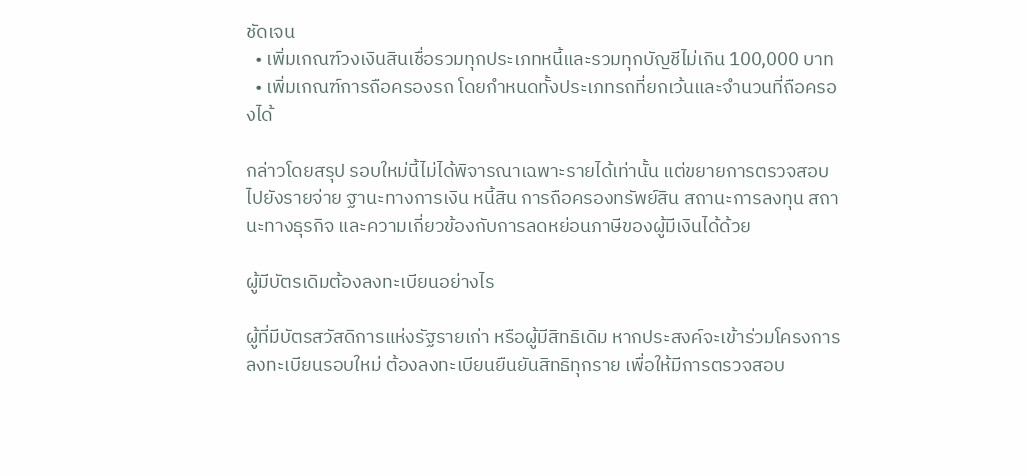ชัดเจน
  • เพิ่มเกณฑ์วงเงินสินเชื่อรวมทุกประเภทหนี้และรวมทุกบัญชีไม่เกิน 100,000 บาท
  • เพิ่มเกณฑ์การถือครองรถ โดยกำหนดทั้งประเภทรถที่ยกเว้นและจำนวนที่ถือครองได้

กล่าวโดยสรุป รอบใหม่นี้ไม่ได้พิจารณาเฉพาะรายได้เท่านั้น แต่ขยายการตรวจสอบไปยังรายจ่าย ฐานะทางการเงิน หนี้สิน การถือครองทรัพย์สิน สถานะการลงทุน สถานะทางธุรกิจ และความเกี่ยวข้องกับการลดหย่อนภาษีของผู้มีเงินได้ด้วย

ผู้มีบัตรเดิมต้องลงทะเบียนอย่างไร

ผู้ที่มีบัตรสวัสดิการแห่งรัฐรายเก่า หรือผู้มีสิทธิเดิม หากประสงค์จะเข้าร่วมโครงการลงทะเบียนรอบใหม่ ต้องลงทะเบียนยืนยันสิทธิทุกราย เพื่อให้มีการตรวจสอบ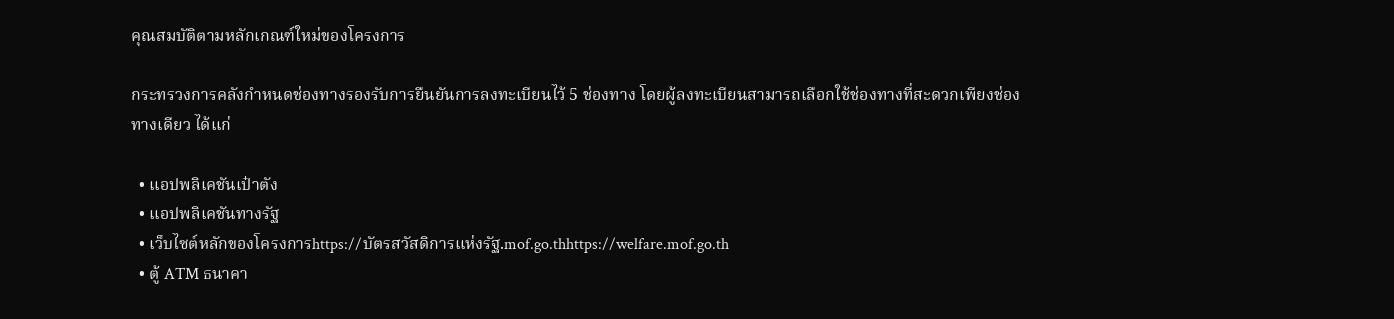คุณสมบัติตามหลักเกณฑ์ใหม่ของโครงการ

กระทรวงการคลังกำหนดช่องทางรองรับการยืนยันการลงทะเบียนไว้ 5 ช่องทาง โดยผู้ลงทะเบียนสามารถเลือกใช้ช่องทางที่สะดวกเพียงช่องทางเดียว ได้แก่

  • แอปพลิเคชันเป๋าตัง
  • แอปพลิเคชันทางรัฐ
  • เว็บไซต์หลักของโครงการhttps://บัตรสวัสดิการแห่งรัฐ.mof.go.thhttps://welfare.mof.go.th
  • ตู้ ATM ธนาคา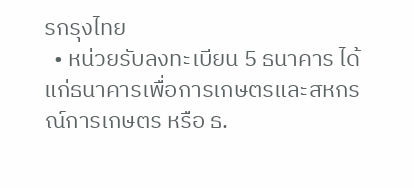รกรุงไทย
  • หน่วยรับลงทะเบียน 5 ธนาคาร ได้แก่ธนาคารเพื่อการเกษตรและสหกรณ์การเกษตร หรือ ธ.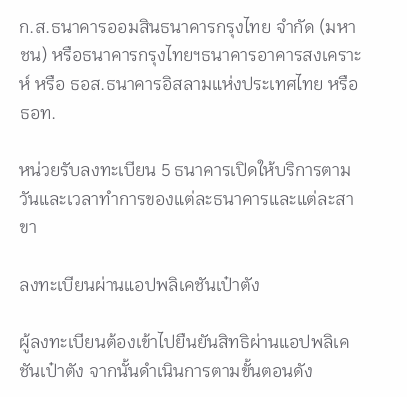ก.ส.ธนาคารออมสินธนาคารกรุงไทย จำกัด (มหาชน) หรือธนาคารกรุงไทยฯธนาคารอาคารสงเคราะห์ หรือ ธอส.ธนาคารอิสลามแห่งประเทศไทย หรือ ธอท.

หน่วยรับลงทะเบียน 5 ธนาคารเปิดให้บริการตามวันและเวลาทำการของแต่ละธนาคารและแต่ละสาขา

ลงทะเบียนผ่านแอปพลิเคชันเป๋าตัง

ผู้ลงทะเบียนต้องเข้าไปยืนยันสิทธิผ่านแอปพลิเคชันเป๋าตัง จากนั้นดำเนินการตามขั้นตอนดัง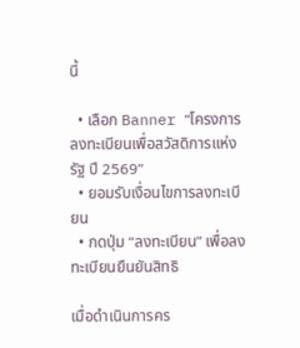นี้

  • เลือก Banner “โครงการลงทะเบียนเพื่อสวัสดิการแห่งรัฐ ปี 2569”
  • ยอมรับเงื่อนไขการลงทะเบียน
  • กดปุ่ม “ลงทะเบียน” เพื่อลงทะเบียนยืนยันสิทธิ

เมื่อดำเนินการคร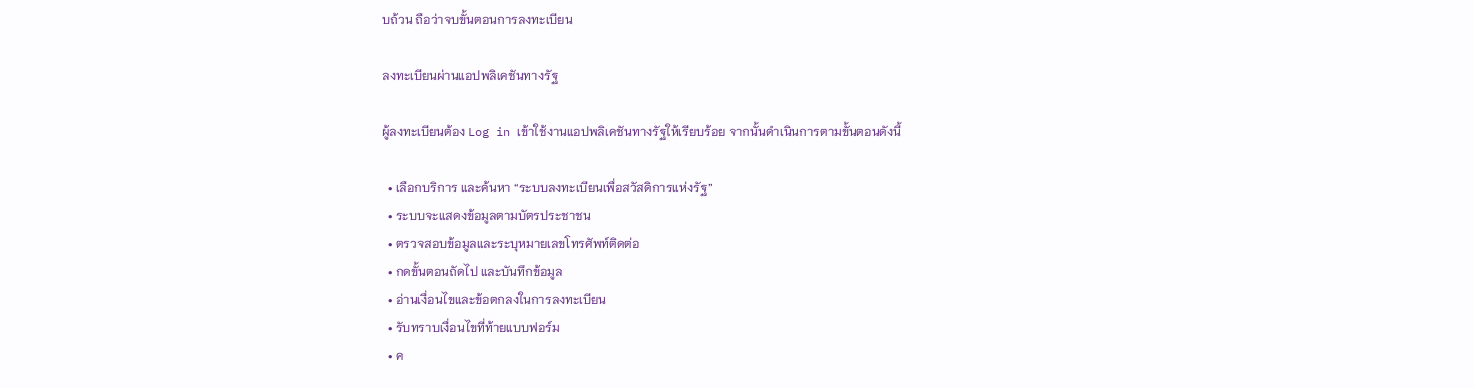บถ้วน ถือว่าจบขั้นตอนการลงทะเบียน

ลงทะเบียนผ่านแอปพลิเคชันทางรัฐ

ผู้ลงทะเบียนต้อง Log in เข้าใช้งานแอปพลิเคชันทางรัฐให้เรียบร้อย จากนั้นดำเนินการตามขั้นตอนดังนี้

  • เลือกบริการ และค้นหา “ระบบลงทะเบียนเพื่อสวัสดิการแห่งรัฐ”
  • ระบบจะแสดงข้อมูลตามบัตรประชาชน
  • ตรวจสอบข้อมูลและระบุหมายเลขโทรศัพท์ติดต่อ
  • กดขั้นตอนถัดไป และบันทึกข้อมูล
  • อ่านเงื่อนไขและข้อตกลงในการลงทะเบียน
  • รับทราบเงื่อนไขที่ท้ายแบบฟอร์ม
  • ค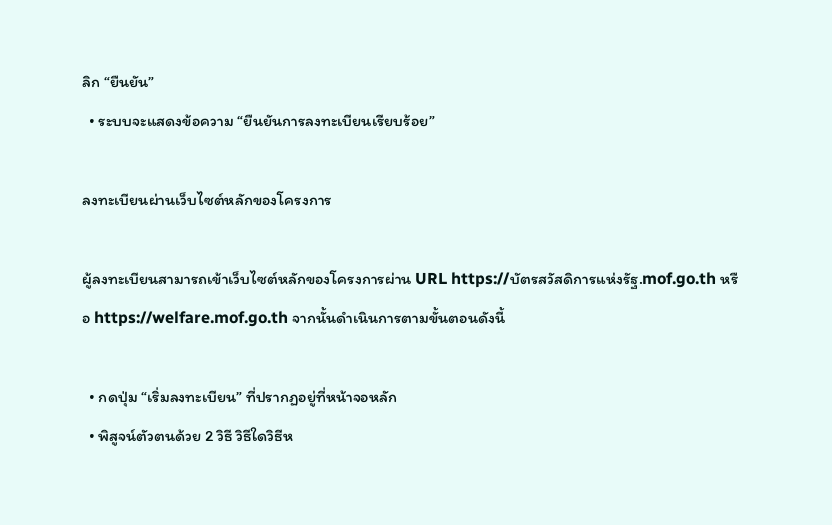ลิก “ยืนยัน”
  • ระบบจะแสดงข้อความ “ยืนยันการลงทะเบียนเรียบร้อย”

ลงทะเบียนผ่านเว็บไซต์หลักของโครงการ

ผู้ลงทะเบียนสามารถเข้าเว็บไซต์หลักของโครงการผ่าน URL https://บัตรสวัสดิการแห่งรัฐ.mof.go.th หรือ https://welfare.mof.go.th จากนั้นดำเนินการตามขั้นตอนดังนี้

  • กดปุ่ม “เริ่มลงทะเบียน” ที่ปรากฏอยู่ที่หน้าจอหลัก
  • พิสูจน์ตัวตนด้วย 2 วิธี วิธีใดวิธีห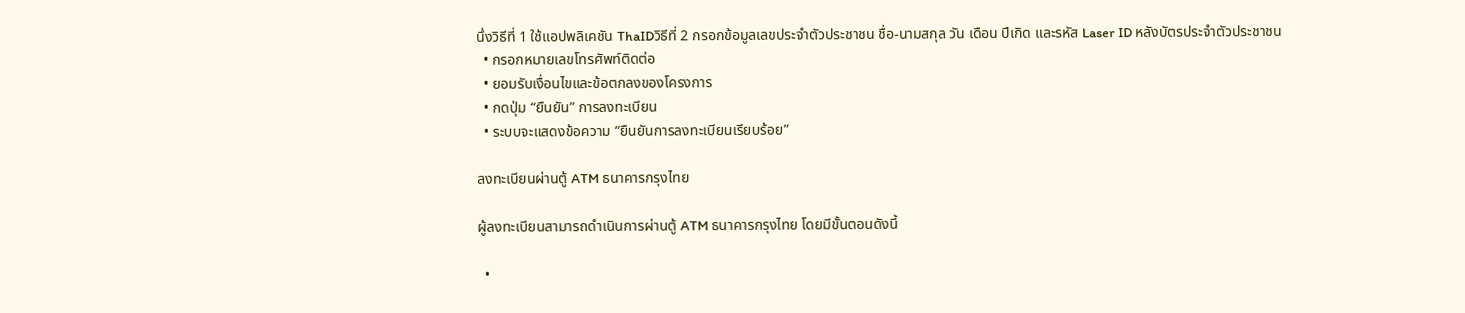นึ่งวิธีที่ 1 ใช้แอปพลิเคชัน ThaIDวิธีที่ 2 กรอกข้อมูลเลขประจำตัวประชาชน ชื่อ-นามสกุล วัน เดือน ปีเกิด และรหัส Laser ID หลังบัตรประจำตัวประชาชน
  • กรอกหมายเลขโทรศัพท์ติดต่อ
  • ยอมรับเงื่อนไขและข้อตกลงของโครงการ
  • กดปุ่ม “ยืนยัน” การลงทะเบียน
  • ระบบจะแสดงข้อความ “ยืนยันการลงทะเบียนเรียบร้อย”

ลงทะเบียนผ่านตู้ ATM ธนาคารกรุงไทย

ผู้ลงทะเบียนสามารถดำเนินการผ่านตู้ ATM ธนาคารกรุงไทย โดยมีขั้นตอนดังนี้

  •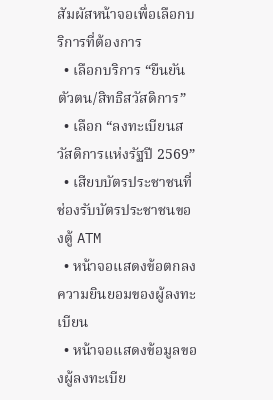สัมผัสหน้าจอเพื่อเลือกบริการที่ต้องการ
  • เลือกบริการ “ยืนยันตัวตน/สิทธิสวัสดิการ”
  • เลือก “ลงทะเบียนสวัสดิการแห่งรัฐปี 2569”
  • เสียบบัตรประชาชนที่ช่องรับบัตรประชาชนของตู้ ATM
  • หน้าจอแสดงข้อตกลงความยินยอมของผู้ลงทะเบียน
  • หน้าจอแสดงข้อมูลของผู้ลงทะเบีย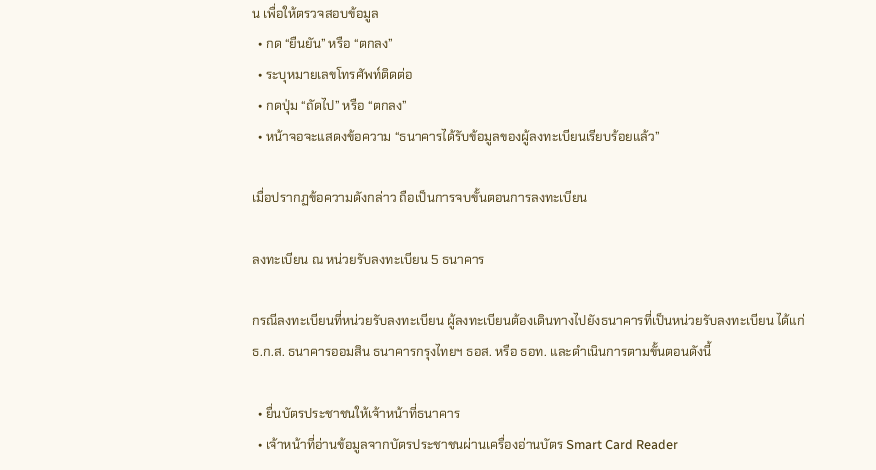น เพื่อให้ตรวจสอบข้อมูล
  • กด “ยืนยัน” หรือ “ตกลง”
  • ระบุหมายเลขโทรศัพท์ติดต่อ
  • กดปุ่ม “ถัดไป” หรือ “ตกลง”
  • หน้าจอจะแสดงข้อความ “ธนาคารได้รับข้อมูลของผู้ลงทะเบียนเรียบร้อยแล้ว”

เมื่อปรากฏข้อความดังกล่าว ถือเป็นการจบขั้นตอนการลงทะเบียน

ลงทะเบียน ณ หน่วยรับลงทะเบียน 5 ธนาคาร

กรณีลงทะเบียนที่หน่วยรับลงทะเบียน ผู้ลงทะเบียนต้องเดินทางไปยังธนาคารที่เป็นหน่วยรับลงทะเบียน ได้แก่ ธ.ก.ส. ธนาคารออมสิน ธนาคารกรุงไทยฯ ธอส. หรือ ธอท. และดำเนินการตามขั้นตอนดังนี้

  • ยื่นบัตรประชาชนให้เจ้าหน้าที่ธนาคาร
  • เจ้าหน้าที่อ่านข้อมูลจากบัตรประชาชนผ่านเครื่องอ่านบัตร Smart Card Reader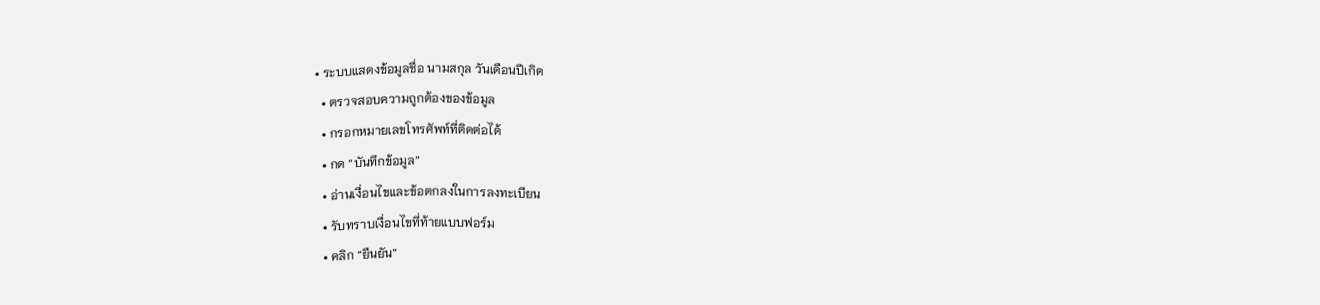• ระบบแสดงข้อมูลชื่อ นามสกุล วันเดือนปีเกิด
  • ตรวจสอบความถูกต้องของข้อมูล
  • กรอกหมายเลขโทรศัพท์ที่ติดต่อได้
  • กด “บันทึกข้อมูล”
  • อ่านเงื่อนไขและข้อตกลงในการลงทะเบียน
  • รับทราบเงื่อนไขที่ท้ายแบบฟอร์ม
  • คลิก “ยืนยัน”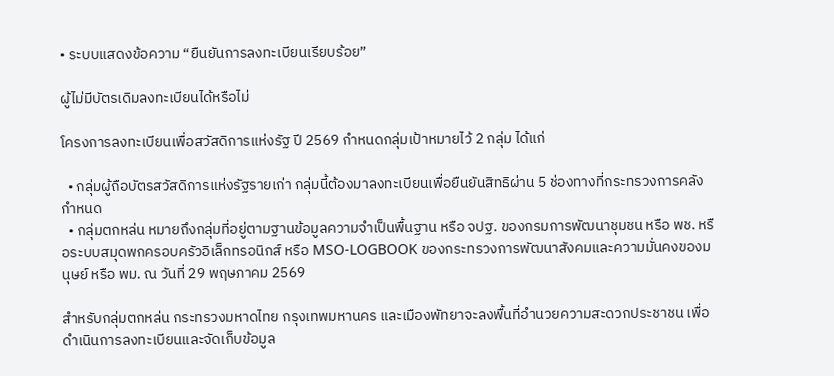• ระบบแสดงข้อความ “ยืนยันการลงทะเบียนเรียบร้อย”

ผู้ไม่มีบัตรเดิมลงทะเบียนได้หรือไม่

โครงการลงทะเบียนเพื่อสวัสดิการแห่งรัฐ ปี 2569 กำหนดกลุ่มเป้าหมายไว้ 2 กลุ่ม ได้แก่

  • กลุ่มผู้ถือบัตรสวัสดิการแห่งรัฐรายเก่า กลุ่มนี้ต้องมาลงทะเบียนเพื่อยืนยันสิทธิผ่าน 5 ช่องทางที่กระทรวงการคลังกำหนด
  • กลุ่มตกหล่น หมายถึงกลุ่มที่อยู่ตามฐานข้อมูลความจำเป็นพื้นฐาน หรือ จปฐ. ของกรมการพัฒนาชุมชน หรือ พช. หรือระบบสมุดพกครอบครัวอิเล็กทรอนิกส์ หรือ MSO-LOGBOOK ของกระทรวงการพัฒนาสังคมและความมั่นคงของมนุษย์ หรือ พม. ณ วันที่ 29 พฤษภาคม 2569

สำหรับกลุ่มตกหล่น กระทรวงมหาดไทย กรุงเทพมหานคร และเมืองพัทยาจะลงพื้นที่อำนวยความสะดวกประชาชน เพื่อดำเนินการลงทะเบียนและจัดเก็บข้อมูล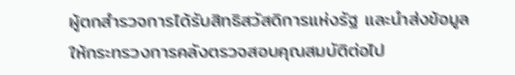ผู้ตกสำรวจการได้รับสิทธิสวัสดิการแห่งรัฐ และนำส่งข้อมูลให้กระทรวงการคลังตรวจสอบคุณสมบัติต่อไป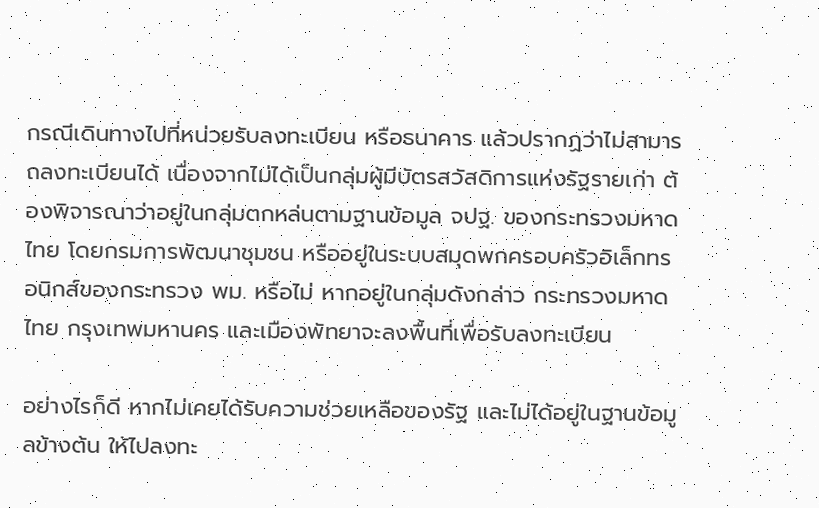กรณีเดินทางไปที่หน่วยรับลงทะเบียน หรือธนาคาร แล้วปรากฏว่าไม่สามารถลงทะเบียนได้ เนื่องจากไม่ได้เป็นกลุ่มผู้มีบัตรสวัสดิการแห่งรัฐรายเก่า ต้องพิจารณาว่าอยู่ในกลุ่มตกหล่นตามฐานข้อมูล จปฐ. ของกระทรวงมหาดไทย โดยกรมการพัฒนาชุมชน หรืออยู่ในระบบสมุดพกครอบครัวอิเล็กทรอนิกส์ของกระทรวง พม. หรือไม่ หากอยู่ในกลุ่มดังกล่าว กระทรวงมหาดไทย กรุงเทพมหานคร และเมืองพัทยาจะลงพื้นที่เพื่อรับลงทะเบียน

อย่างไรก็ดี หากไม่เคยได้รับความช่วยเหลือของรัฐ และไม่ได้อยู่ในฐานข้อมูลข้างต้น ให้ไปลงทะ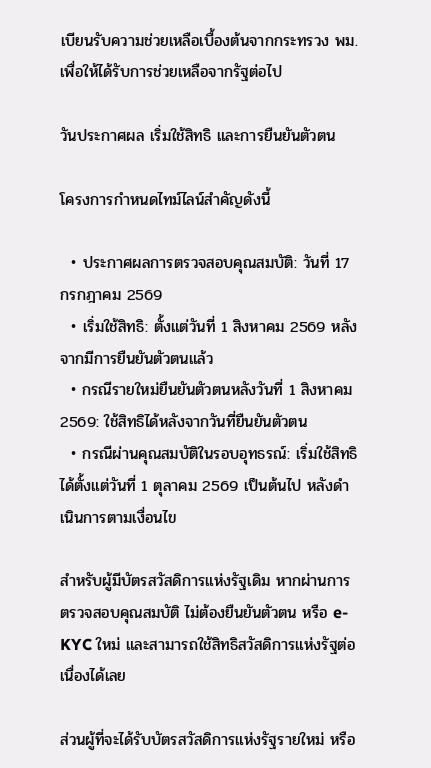เบียนรับความช่วยเหลือเบื้องต้นจากกระทรวง พม. เพื่อให้ได้รับการช่วยเหลือจากรัฐต่อไป

วันประกาศผล เริ่มใช้สิทธิ และการยืนยันตัวตน

โครงการกำหนดไทม์ไลน์สำคัญดังนี้

  • ประกาศผลการตรวจสอบคุณสมบัติ: วันที่ 17 กรกฎาคม 2569
  • เริ่มใช้สิทธิ: ตั้งแต่วันที่ 1 สิงหาคม 2569 หลังจากมีการยืนยันตัวตนแล้ว
  • กรณีรายใหม่ยืนยันตัวตนหลังวันที่ 1 สิงหาคม 2569: ใช้สิทธิได้หลังจากวันที่ยืนยันตัวตน
  • กรณีผ่านคุณสมบัติในรอบอุทธรณ์: เริ่มใช้สิทธิได้ตั้งแต่วันที่ 1 ตุลาคม 2569 เป็นต้นไป หลังดำเนินการตามเงื่อนไข

สำหรับผู้มีบัตรสวัสดิการแห่งรัฐเดิม หากผ่านการตรวจสอบคุณสมบัติ ไม่ต้องยืนยันตัวตน หรือ e-KYC ใหม่ และสามารถใช้สิทธิสวัสดิการแห่งรัฐต่อเนื่องได้เลย

ส่วนผู้ที่จะได้รับบัตรสวัสดิการแห่งรัฐรายใหม่ หรือ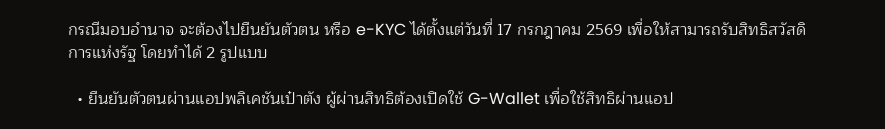กรณีมอบอำนาจ จะต้องไปยืนยันตัวตน หรือ e-KYC ได้ตั้งแต่วันที่ 17 กรกฎาคม 2569 เพื่อให้สามารถรับสิทธิสวัสดิการแห่งรัฐ โดยทำได้ 2 รูปแบบ

  • ยืนยันตัวตนผ่านแอปพลิเคชันเป๋าตัง ผู้ผ่านสิทธิต้องเปิดใช้ G-Wallet เพื่อใช้สิทธิผ่านแอป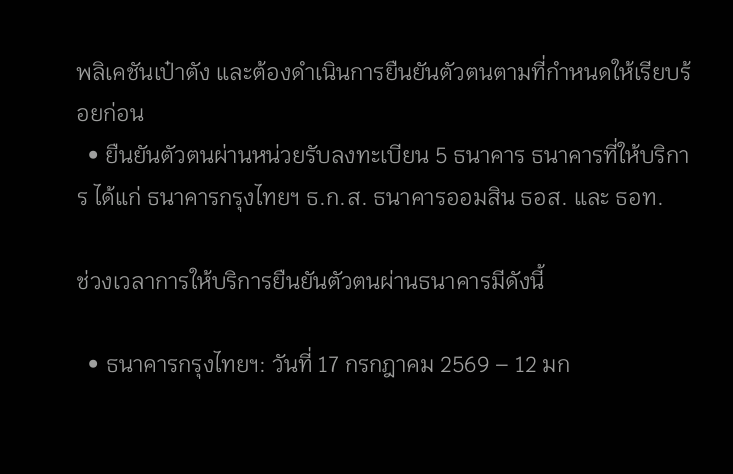พลิเคชันเป๋าตัง และต้องดำเนินการยืนยันตัวตนตามที่กำหนดให้เรียบร้อยก่อน
  • ยืนยันตัวตนผ่านหน่วยรับลงทะเบียน 5 ธนาคาร ธนาคารที่ให้บริการ ได้แก่ ธนาคารกรุงไทยฯ ธ.ก.ส. ธนาคารออมสิน ธอส. และ ธอท.

ช่วงเวลาการให้บริการยืนยันตัวตนผ่านธนาคารมีดังนี้

  • ธนาคารกรุงไทยฯ: วันที่ 17 กรกฎาคม 2569 – 12 มก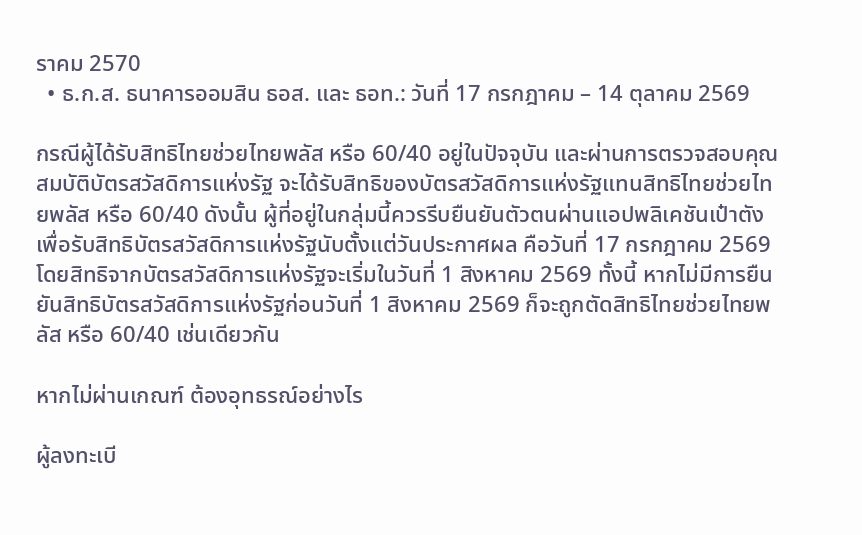ราคม 2570
  • ธ.ก.ส. ธนาคารออมสิน ธอส. และ ธอท.: วันที่ 17 กรกฎาคม – 14 ตุลาคม 2569

กรณีผู้ได้รับสิทธิไทยช่วยไทยพลัส หรือ 60/40 อยู่ในปัจจุบัน และผ่านการตรวจสอบคุณสมบัติบัตรสวัสดิการแห่งรัฐ จะได้รับสิทธิของบัตรสวัสดิการแห่งรัฐแทนสิทธิไทยช่วยไทยพลัส หรือ 60/40 ดังนั้น ผู้ที่อยู่ในกลุ่มนี้ควรรีบยืนยันตัวตนผ่านแอปพลิเคชันเป๋าตังเพื่อรับสิทธิบัตรสวัสดิการแห่งรัฐนับตั้งแต่วันประกาศผล คือวันที่ 17 กรกฎาคม 2569 โดยสิทธิจากบัตรสวัสดิการแห่งรัฐจะเริ่มในวันที่ 1 สิงหาคม 2569 ทั้งนี้ หากไม่มีการยืนยันสิทธิบัตรสวัสดิการแห่งรัฐก่อนวันที่ 1 สิงหาคม 2569 ก็จะถูกตัดสิทธิไทยช่วยไทยพลัส หรือ 60/40 เช่นเดียวกัน

หากไม่ผ่านเกณฑ์ ต้องอุทธรณ์อย่างไร

ผู้ลงทะเบี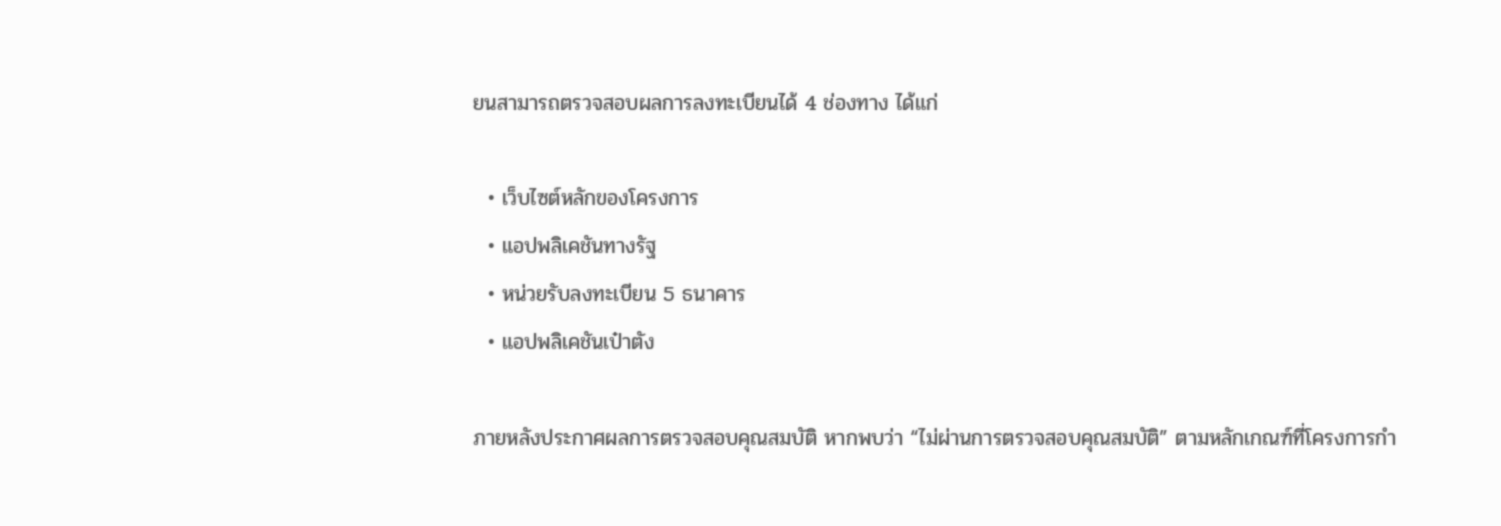ยนสามารถตรวจสอบผลการลงทะเบียนได้ 4 ช่องทาง ได้แก่

  • เว็บไซต์หลักของโครงการ
  • แอปพลิเคชันทางรัฐ
  • หน่วยรับลงทะเบียน 5 ธนาคาร
  • แอปพลิเคชันเป๋าตัง

ภายหลังประกาศผลการตรวจสอบคุณสมบัติ หากพบว่า “ไม่ผ่านการตรวจสอบคุณสมบัติ” ตามหลักเกณฑ์ที่โครงการกำ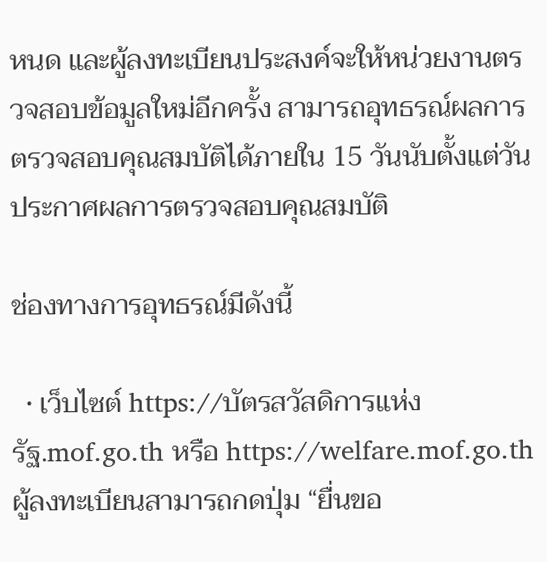หนด และผู้ลงทะเบียนประสงค์จะให้หน่วยงานตรวจสอบข้อมูลใหม่อีกครั้ง สามารถอุทธรณ์ผลการตรวจสอบคุณสมบัติได้ภายใน 15 วันนับตั้งแต่วันประกาศผลการตรวจสอบคุณสมบัติ

ช่องทางการอุทธรณ์มีดังนี้

  • เว็บไซต์ https://บัตรสวัสดิการแห่งรัฐ.mof.go.th หรือ https://welfare.mof.go.th ผู้ลงทะเบียนสามารถกดปุ่ม “ยื่นขอ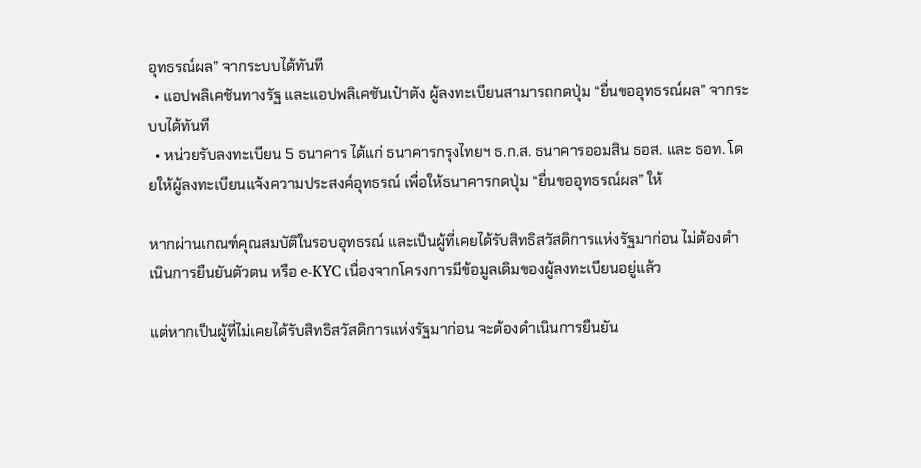อุทธรณ์ผล” จากระบบได้ทันที
  • แอปพลิเคชันทางรัฐ และแอปพลิเคชันเป๋าตัง ผู้ลงทะเบียนสามารถกดปุ่ม “ยื่นขออุทธรณ์ผล” จากระบบได้ทันที
  • หน่วยรับลงทะเบียน 5 ธนาคาร ได้แก่ ธนาคารกรุงไทยฯ ธ.ก.ส. ธนาคารออมสิน ธอส. และ ธอท. โดยให้ผู้ลงทะเบียนแจ้งความประสงค์อุทธรณ์ เพื่อให้ธนาคารกดปุ่ม “ยื่นขออุทธรณ์ผล” ให้

หากผ่านเกณฑ์คุณสมบัติในรอบอุทธรณ์ และเป็นผู้ที่เคยได้รับสิทธิสวัสดิการแห่งรัฐมาก่อน ไม่ต้องดำเนินการยืนยันตัวตน หรือ e-KYC เนื่องจากโครงการมีข้อมูลเดิมของผู้ลงทะเบียนอยู่แล้ว

แต่หากเป็นผู้ที่ไม่เคยได้รับสิทธิสวัสดิการแห่งรัฐมาก่อน จะต้องดำเนินการยืนยัน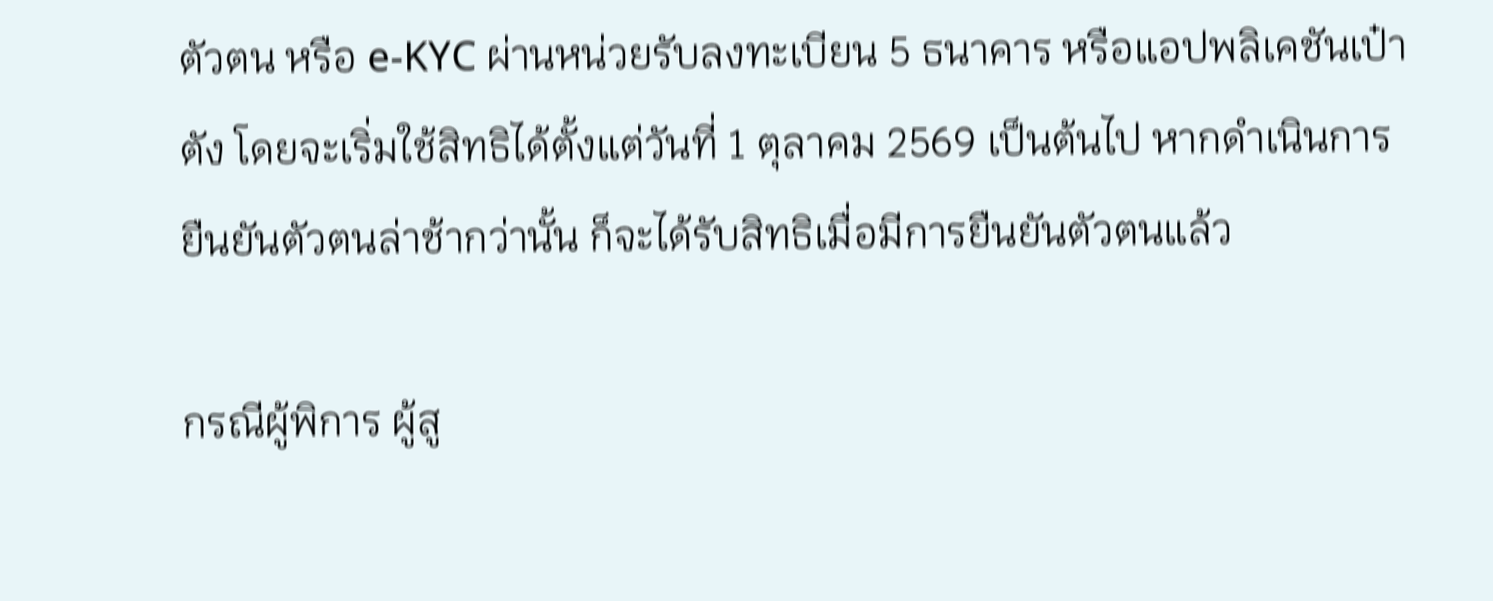ตัวตน หรือ e-KYC ผ่านหน่วยรับลงทะเบียน 5 ธนาคาร หรือแอปพลิเคชันเป๋าตัง โดยจะเริ่มใช้สิทธิได้ตั้งแต่วันที่ 1 ตุลาคม 2569 เป็นต้นไป หากดำเนินการยืนยันตัวตนล่าช้ากว่านั้น ก็จะได้รับสิทธิเมื่อมีการยืนยันตัวตนแล้ว

กรณีผู้พิการ ผู้สู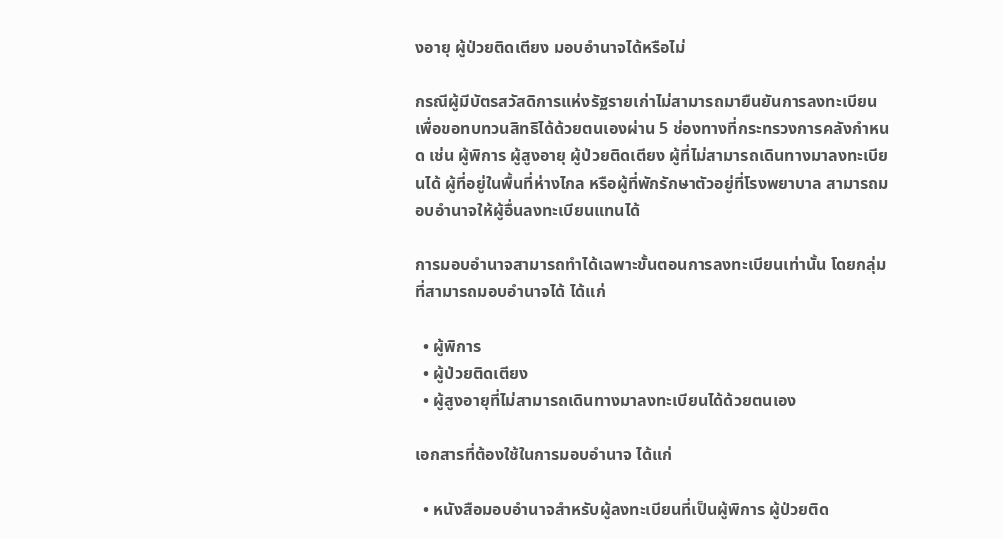งอายุ ผู้ป่วยติดเตียง มอบอำนาจได้หรือไม่

กรณีผู้มีบัตรสวัสดิการแห่งรัฐรายเก่าไม่สามารถมายืนยันการลงทะเบียนเพื่อขอทบทวนสิทธิได้ด้วยตนเองผ่าน 5 ช่องทางที่กระทรวงการคลังกำหนด เช่น ผู้พิการ ผู้สูงอายุ ผู้ป่วยติดเตียง ผู้ที่ไม่สามารถเดินทางมาลงทะเบียนได้ ผู้ที่อยู่ในพื้นที่ห่างไกล หรือผู้ที่พักรักษาตัวอยู่ที่โรงพยาบาล สามารถมอบอำนาจให้ผู้อื่นลงทะเบียนแทนได้

การมอบอำนาจสามารถทำได้เฉพาะขั้นตอนการลงทะเบียนเท่านั้น โดยกลุ่มที่สามารถมอบอำนาจได้ ได้แก่

  • ผู้พิการ
  • ผู้ป่วยติดเตียง
  • ผู้สูงอายุที่ไม่สามารถเดินทางมาลงทะเบียนได้ด้วยตนเอง

เอกสารที่ต้องใช้ในการมอบอำนาจ ได้แก่

  • หนังสือมอบอำนาจสำหรับผู้ลงทะเบียนที่เป็นผู้พิการ ผู้ป่วยติด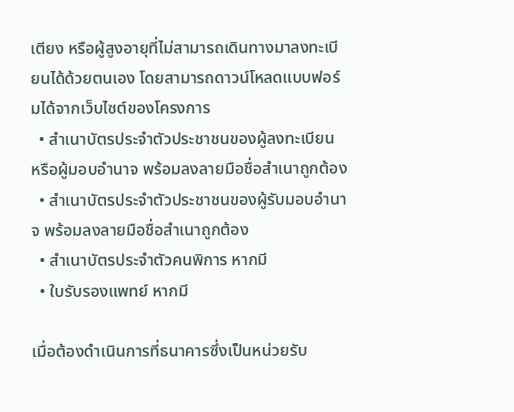เตียง หรือผู้สูงอายุที่ไม่สามารถเดินทางมาลงทะเบียนได้ด้วยตนเอง โดยสามารถดาวน์โหลดแบบฟอร์มได้จากเว็บไซต์ของโครงการ
  • สำเนาบัตรประจำตัวประชาชนของผู้ลงทะเบียน หรือผู้มอบอำนาจ พร้อมลงลายมือชื่อสำเนาถูกต้อง
  • สำเนาบัตรประจำตัวประชาชนของผู้รับมอบอำนาจ พร้อมลงลายมือชื่อสำเนาถูกต้อง
  • สำเนาบัตรประจำตัวคนพิการ หากมี
  • ใบรับรองแพทย์ หากมี

เมื่อต้องดำเนินการที่ธนาคารซึ่งเป็นหน่วยรับ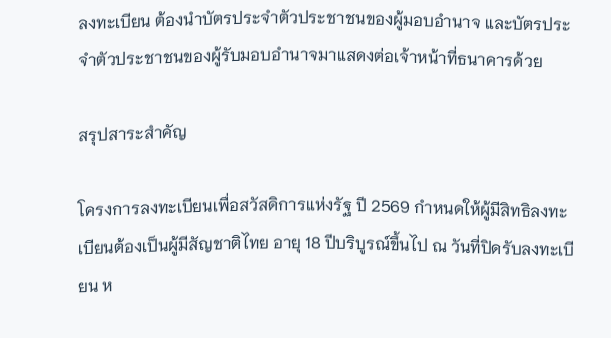ลงทะเบียน ต้องนำบัตรประจำตัวประชาชนของผู้มอบอำนาจ และบัตรประจำตัวประชาชนของผู้รับมอบอำนาจมาแสดงต่อเจ้าหน้าที่ธนาคารด้วย

สรุปสาระสำคัญ

โครงการลงทะเบียนเพื่อสวัสดิการแห่งรัฐ ปี 2569 กำหนดให้ผู้มีสิทธิลงทะเบียนต้องเป็นผู้มีสัญชาติไทย อายุ 18 ปีบริบูรณ์ขึ้นไป ณ วันที่ปิดรับลงทะเบียน ห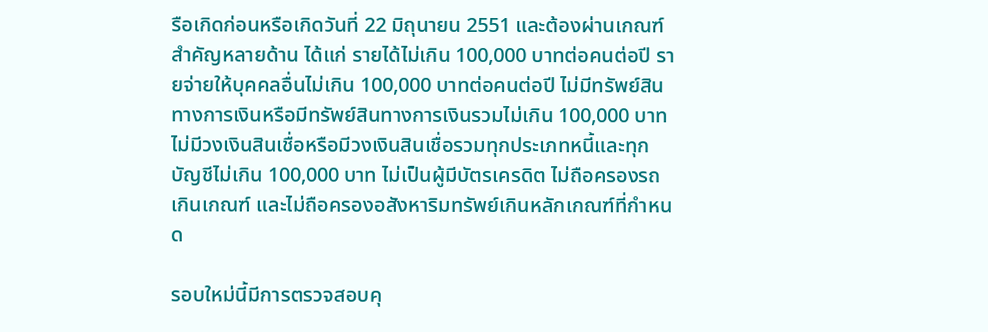รือเกิดก่อนหรือเกิดวันที่ 22 มิถุนายน 2551 และต้องผ่านเกณฑ์สำคัญหลายด้าน ได้แก่ รายได้ไม่เกิน 100,000 บาทต่อคนต่อปี รายจ่ายให้บุคคลอื่นไม่เกิน 100,000 บาทต่อคนต่อปี ไม่มีทรัพย์สินทางการเงินหรือมีทรัพย์สินทางการเงินรวมไม่เกิน 100,000 บาท ไม่มีวงเงินสินเชื่อหรือมีวงเงินสินเชื่อรวมทุกประเภทหนี้และทุกบัญชีไม่เกิน 100,000 บาท ไม่เป็นผู้มีบัตรเครดิต ไม่ถือครองรถเกินเกณฑ์ และไม่ถือครองอสังหาริมทรัพย์เกินหลักเกณฑ์ที่กำหนด

รอบใหม่นี้มีการตรวจสอบคุ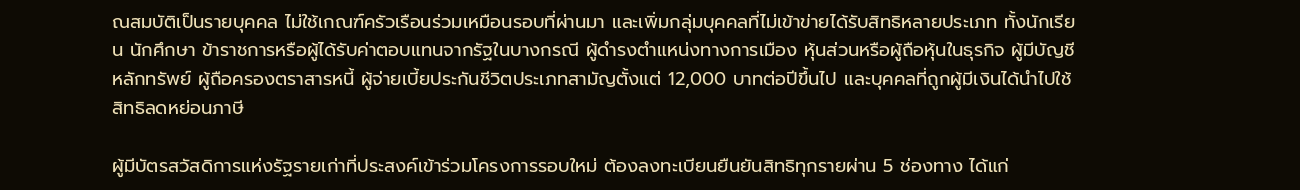ณสมบัติเป็นรายบุคคล ไม่ใช้เกณฑ์ครัวเรือนร่วมเหมือนรอบที่ผ่านมา และเพิ่มกลุ่มบุคคลที่ไม่เข้าข่ายได้รับสิทธิหลายประเภท ทั้งนักเรียน นักศึกษา ข้าราชการหรือผู้ได้รับค่าตอบแทนจากรัฐในบางกรณี ผู้ดำรงตำแหน่งทางการเมือง หุ้นส่วนหรือผู้ถือหุ้นในธุรกิจ ผู้มีบัญชีหลักทรัพย์ ผู้ถือครองตราสารหนี้ ผู้จ่ายเบี้ยประกันชีวิตประเภทสามัญตั้งแต่ 12,000 บาทต่อปีขึ้นไป และบุคคลที่ถูกผู้มีเงินได้นำไปใช้สิทธิลดหย่อนภาษี

ผู้มีบัตรสวัสดิการแห่งรัฐรายเก่าที่ประสงค์เข้าร่วมโครงการรอบใหม่ ต้องลงทะเบียนยืนยันสิทธิทุกรายผ่าน 5 ช่องทาง ได้แก่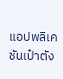แอปพลิเคชันเป๋าตัง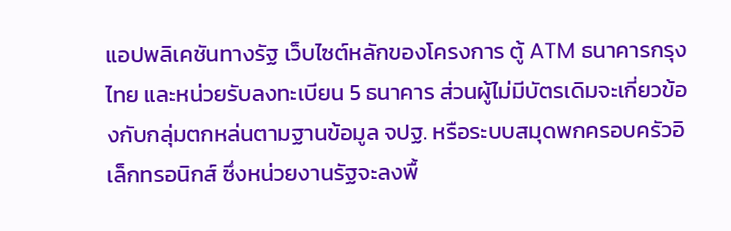แอปพลิเคชันทางรัฐ เว็บไซต์หลักของโครงการ ตู้ ATM ธนาคารกรุงไทย และหน่วยรับลงทะเบียน 5 ธนาคาร ส่วนผู้ไม่มีบัตรเดิมจะเกี่ยวข้องกับกลุ่มตกหล่นตามฐานข้อมูล จปฐ. หรือระบบสมุดพกครอบครัวอิเล็กทรอนิกส์ ซึ่งหน่วยงานรัฐจะลงพื้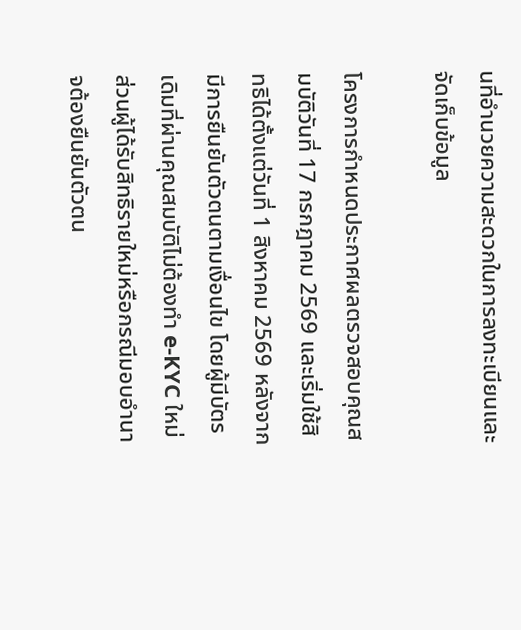นที่อำนวยความสะดวกในการลงทะเบียนและจัดเก็บข้อมูล

โครงการกำหนดประกาศผลตรวจสอบคุณสมบัติวันที่ 17 กรกฎาคม 2569 และเริ่มใช้สิทธิได้ตั้งแต่วันที่ 1 สิงหาคม 2569 หลังจากมีการยืนยันตัวตนตามเงื่อนไข โดยผู้มีบัตรเดิมที่ผ่านคุณสมบัติไม่ต้องทำ e-KYC ใหม่ ส่วนผู้ได้รับสิทธิรายใหม่หรือกรณีมอบอำนาจต้องยืนยันตัวตน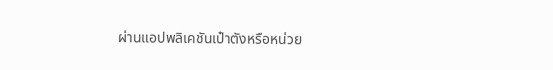ผ่านแอปพลิเคชันเป๋าตังหรือหน่วย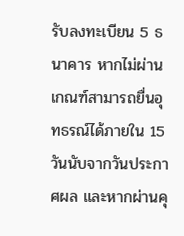รับลงทะเบียน 5 ธนาคาร หากไม่ผ่านเกณฑ์สามารถยื่นอุทธรณ์ได้ภายใน 15 วันนับจากวันประกาศผล และหากผ่านคุ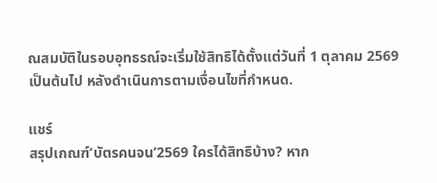ณสมบัติในรอบอุทธรณ์จะเริ่มใช้สิทธิได้ตั้งแต่วันที่ 1 ตุลาคม 2569 เป็นต้นไป หลังดำเนินการตามเงื่อนไขที่กำหนด.

แชร์
สรุปเกณฑ์‘บัตรคนจน’2569 ใครได้สิทธิบ้าง? หาก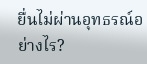ยื่นไม่ผ่านอุทธรณ์อย่างไร?